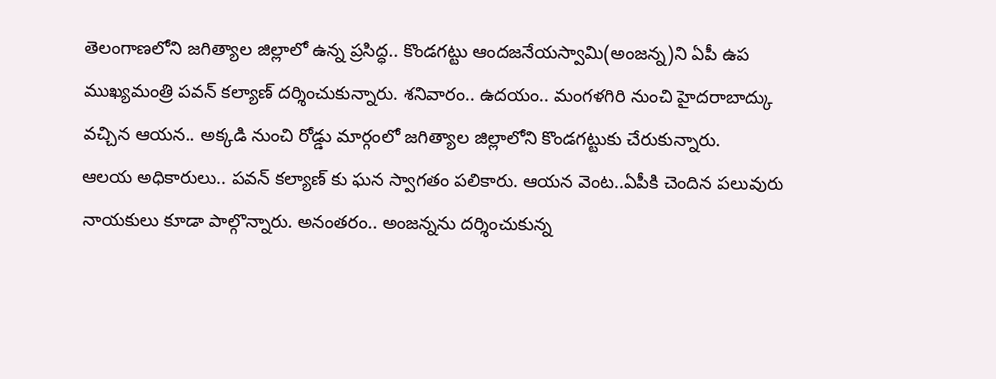తెలంగాణలోని జగిత్యాల జిల్లాలో ఉన్న ప్రసిద్ధ.. కొండగట్టు ఆందజనేయస్వామి(అంజన్న)ని ఏపీ ఉప ముఖ్యమంత్రి పవన్ కల్యాణ్ దర్శించుకున్నారు. శనివారం.. ఉదయం.. మంగళగిరి నుంచి హైదరాబాద్కు వచ్చిన ఆయన.. అక్కడి నుంచి రోడ్డు మార్గంలో జగిత్యాల జిల్లాలోని కొండగట్టుకు చేరుకున్నారు.
ఆలయ అధికారులు.. పవన్ కల్యాణ్ కు ఘన స్వాగతం పలికారు. ఆయన వెంట..ఏపీకి చెందిన పలువురు నాయకులు కూడా పాల్గొన్నారు. అనంతరం.. అంజన్నను దర్శించుకున్న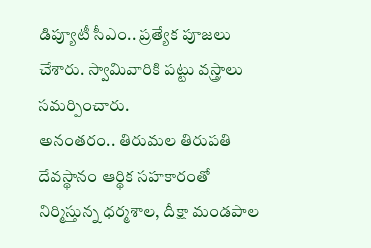డిప్యూటీ సీఎం.. ప్రత్యేక పూజలు చేశారు. స్వామివారికి పట్టు వస్త్రాలు సమర్పించారు.
అనంతరం.. తిరుమల తిరుపతి దేవస్థానం ఆర్థిక సహకారంతో నిర్మిస్తున్న ధర్మశాల, దీక్షా మండపాల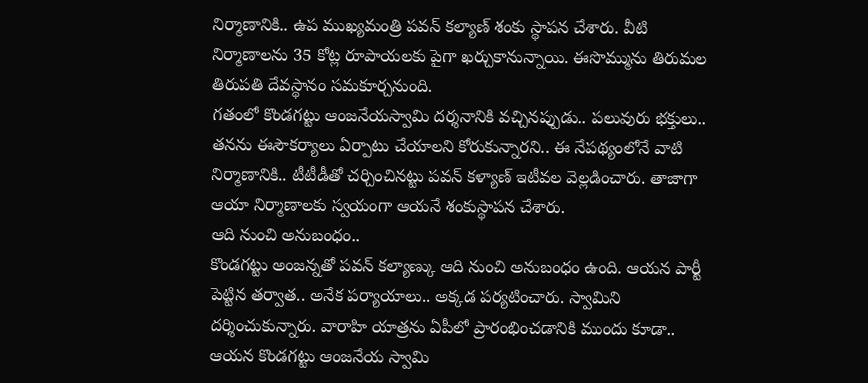నిర్మాణానికి.. ఉప ముఖ్యమంత్రి పవన్ కల్యాణ్ శంకు స్థాపన చేశారు. వీటి నిర్మాణాలను 35 కోట్ల రూపాయలకు పైగా ఖర్చుకానున్నాయి. ఈసొమ్మును తిరుమల తిరుపతి దేవస్థానం సమకూర్చనుంది.
గతంలో కొండగట్టు ఆంజనేయస్వామి దర్శనానికి వచ్చినప్పుడు.. పలువురు భక్తులు.. తనను ఈసౌకర్యాలు ఏర్పాటు చేయాలని కోరుకున్నారని.. ఈ నేపథ్యంలోనే వాటి నిర్మాణానికి.. టీటీడీతో చర్చించినట్టు పవన్ కళ్యాణ్ ఇటీవల వెల్లడించారు. తాజాగా ఆయా నిర్మాణాలకు స్వయంగా ఆయనే శంకుస్థాపన చేశారు.
ఆది నుంచి అనుబంధం..
కొండగట్టు అంజన్నతో పవన్ కల్యాణ్కు ఆది నుంచి అనుబంధం ఉంది. ఆయన పార్టీ పెట్టిన తర్వాత.. అనేక పర్యాయాలు.. అక్కడ పర్యటించారు. స్వామిని దర్శించుకున్నారు. వారాహి యాత్రను ఏపీలో ప్రారంభించడానికి ముందు కూడా.. ఆయన కొండగట్టు ఆంజనేయ స్వామి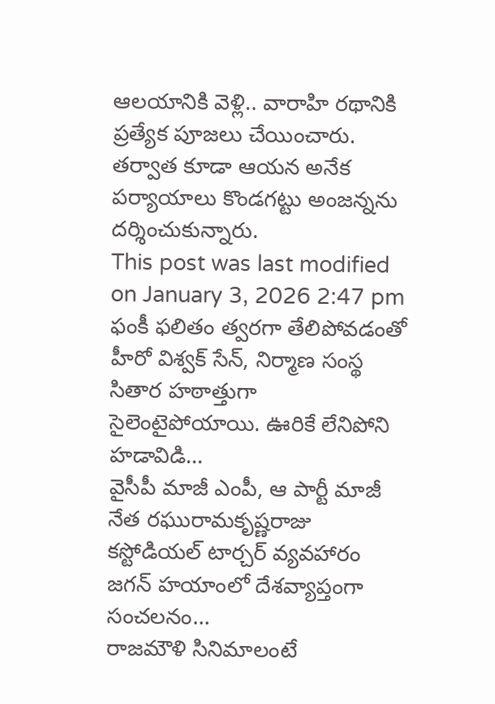ఆలయానికి వెళ్లి.. వారాహి రథానికి ప్రత్యేక పూజలు చేయించారు. తర్వాత కూడా ఆయన అనేక పర్యాయాలు కొండగట్టు అంజన్నను దర్శించుకున్నారు.
This post was last modified on January 3, 2026 2:47 pm
ఫంకీ ఫలితం త్వరగా తేలిపోవడంతో హీరో విశ్వక్ సేన్, నిర్మాణ సంస్థ సితార హఠాత్తుగా సైలెంటైపోయాయి. ఊరికే లేనిపోని హడావిడి…
వైసీపీ మాజీ ఎంపీ, ఆ పార్టీ మాజీ నేత రఘురామకృష్ణరాజు కస్టోడియల్ టార్చర్ వ్యవహారం జగన్ హయాంలో దేశవ్యాప్తంగా సంచలనం…
రాజమౌళి సినిమాలంటే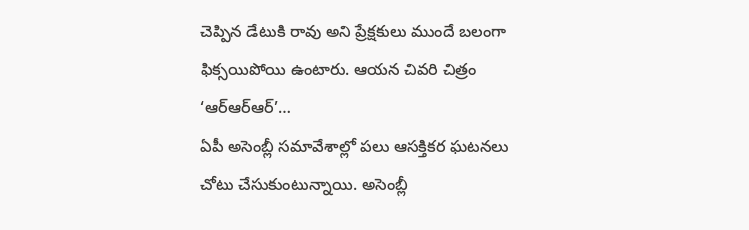చెప్పిన డేటుకి రావు అని ప్రేక్షకులు ముందే బలంగా ఫిక్సయిపోయి ఉంటారు. ఆయన చివరి చిత్రం ‘ఆర్ఆర్ఆర్’…
ఏపీ అసెంబ్లీ సమావేశాల్లో పలు ఆసక్తికర ఘటనలు చోటు చేసుకుంటున్నాయి. అసెంబ్లీ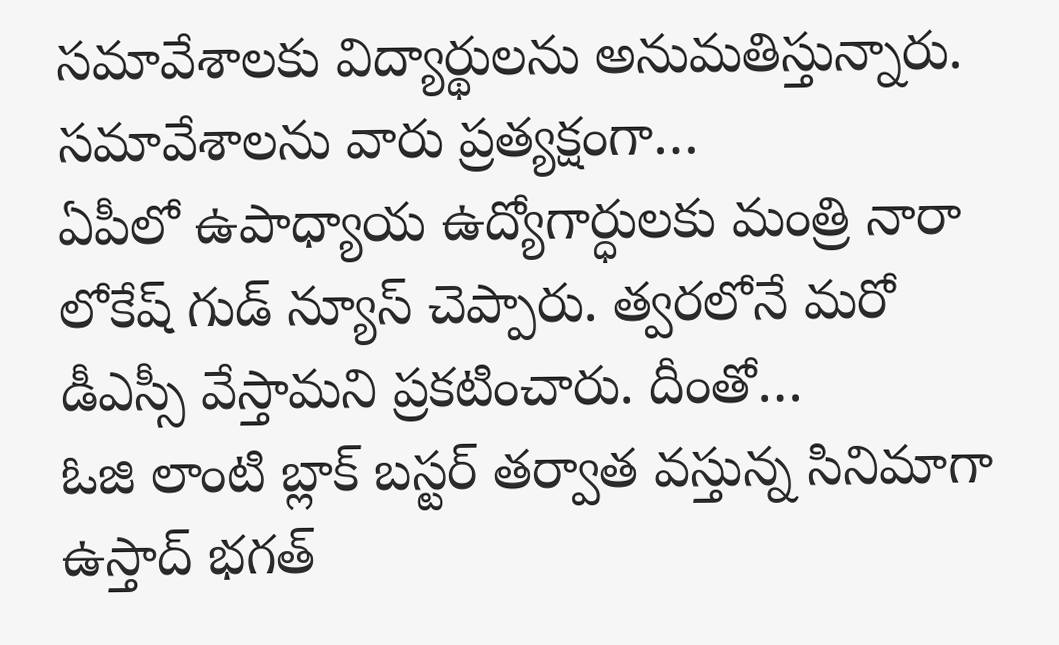సమావేశాలకు విద్యార్థులను అనుమతిస్తున్నారు. సమావేశాలను వారు ప్రత్యక్షంగా…
ఏపీలో ఉపాధ్యాయ ఉద్యోగార్ధులకు మంత్రి నారా లోకేష్ గుడ్ న్యూస్ చెప్పారు. త్వరలోనే మరో డీఎస్సీ వేస్తామని ప్రకటించారు. దీంతో…
ఓజి లాంటి బ్లాక్ బస్టర్ తర్వాత వస్తున్న సినిమాగా ఉస్తాద్ భగత్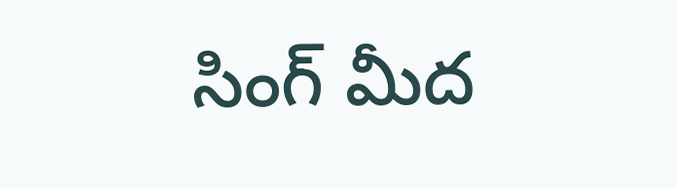సింగ్ మీద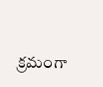క్రమంగా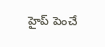హైప్ పెంచే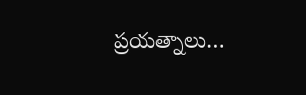ప్రయత్నాలు…